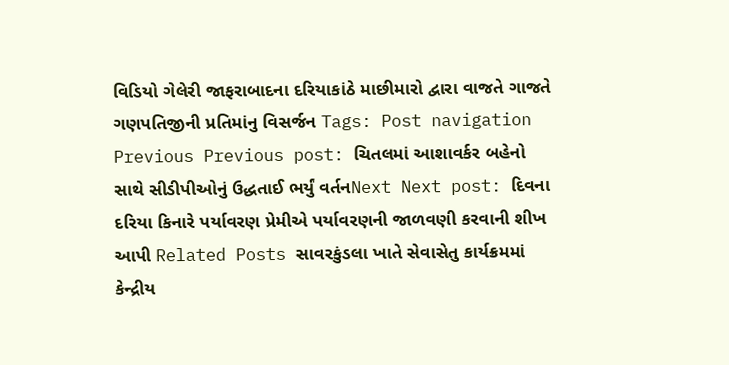વિડિયો ગેલેરી જાફરાબાદના દરિયાકાંઠે માછીમારો દ્વારા વાજતે ગાજતે ગણપતિજીની પ્રતિમાંનુ વિસર્જન Tags: Post navigation Previous Previous post: ચિતલમાં આશાવર્કર બહેનો સાથે સીડીપીઓનું ઉદ્ધતાઈ ભર્યું વર્તનNext Next post: દિવના દરિયા કિનારે પર્યાવરણ પ્રેમીએ પર્યાવરણની જાળવણી કરવાની શીખ આપી Related Posts સાવરકુંડલા ખાતે સેવાસેતુ કાર્યક્રમમાં કેન્દ્રીય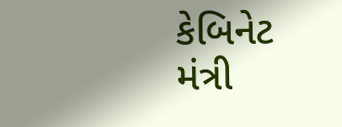કેબિનેટ મંત્રી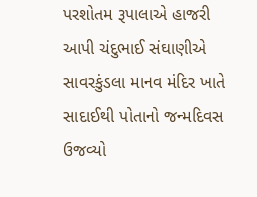પરશોતમ રૂપાલાએ હાજરી આપી ચંદુભાઈ સંઘાણીએ સાવરકુંડલા માનવ મંદિર ખાતે સાદાઈથી પોતાનો જન્મદિવસ ઉજવ્યો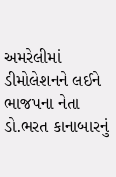અમરેલીમાં ડીમોલેશનને લઈને ભાજપના નેતા ડો.ભરત કાનાબારનું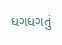ધગધગતું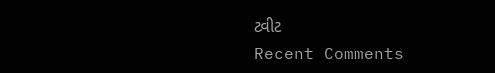ટ્વીટ
Recent Comments